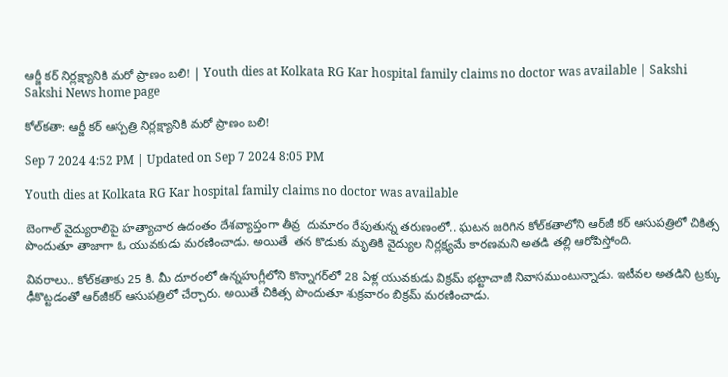ఆర్జీ కర్‌ నిర్లక్ష్యానికి మరో ప్రాణం బలి! | Youth dies at Kolkata RG Kar hospital family claims no doctor was available | Sakshi
Sakshi News home page

కోల్‌కతా: ఆర్జీ కర్‌ ఆస్పత్రి నిర్లక్ష్యానికి మరో ప్రాణం బలి!

Sep 7 2024 4:52 PM | Updated on Sep 7 2024 8:05 PM

Youth dies at Kolkata RG Kar hospital family claims no doctor was available

బెంగాల్ వైద్యురాలిపై హత్యాచార ఉదంతం దేశవ్యాప్తంగా తీవ్ర  దుమారం రేపుతున్న తరుణంలో.. ఘటన జరిగిన కోల్‌కతాలోని ఆర్‌జీ కర్‌ ఆసుపత్రిలో చికిత్స పొందుతూ తాజాగా ఓ యువకుడు మరణించాడు. అయితే  తన కొడుకు మృతికి వైద్యుల నిర్లక్ష్యమే కారణమని అతడి తల్లి ఆరోపిస్తోంది.

వివరాలు.. కోల్‌కతాకు 25 కి. మీ దూరంలో ఉన్నహుగ్లీలోని కొన్నాగర్‌లో 28 ఏళ్ల యువకుడు విక్రమ్‌ భట్టాచాజీ నివాసముంటున్నాడు. ఇటీవల అతడిని ట్రక్కు ఢీకొట్టడంతో ఆర్‌జీకర్‌ ఆసుపత్రిలో చేర్చారు. అయితే చికిత్స పొందుతూ శుక్రవారం బిక్రమ్‌ మరణించాడు.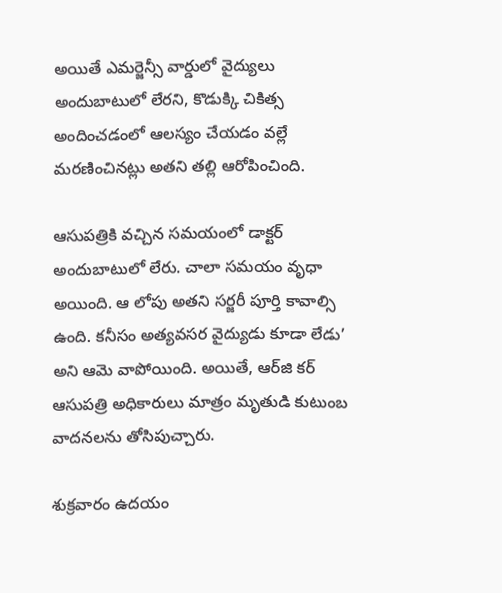అయితే ఎమర్జెన్సీ వార్డులో వైద్యులు అందుబాటులో లేరని, కొడుక్కి చికిత్స అందించడంలో ఆలస్యం చేయడం వల్లే మరణించినట్లు అతని తల్లి ఆరోపించింది.

ఆసుపత్రికి వచ్చిన సమయంలో డాక్టర్‌ అందుబాటులో లేరు. చాలా సమయం వృధా అయింది. ఆ లోపు అతని సర్జరీ పూర్తి కావాల్సి ఉంది. కనీసం అత్యవసర వైద్యుడు కూడా లేడు’ అని ఆమె వాపోయింది. అయితే, ఆర్‌జి కర్ ఆసుపత్రి అధికారులు మాత్రం మృతుడి కుటుంబ వాదనలను తోసిపుచ్చారు.

శుక్రవారం ఉదయం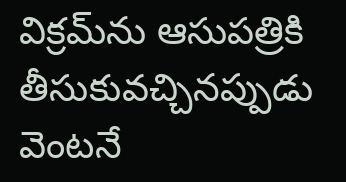విక్రమ్‌ను ఆసుపత్రికి తీసుకువచ్చినప్పుడు వెంటనే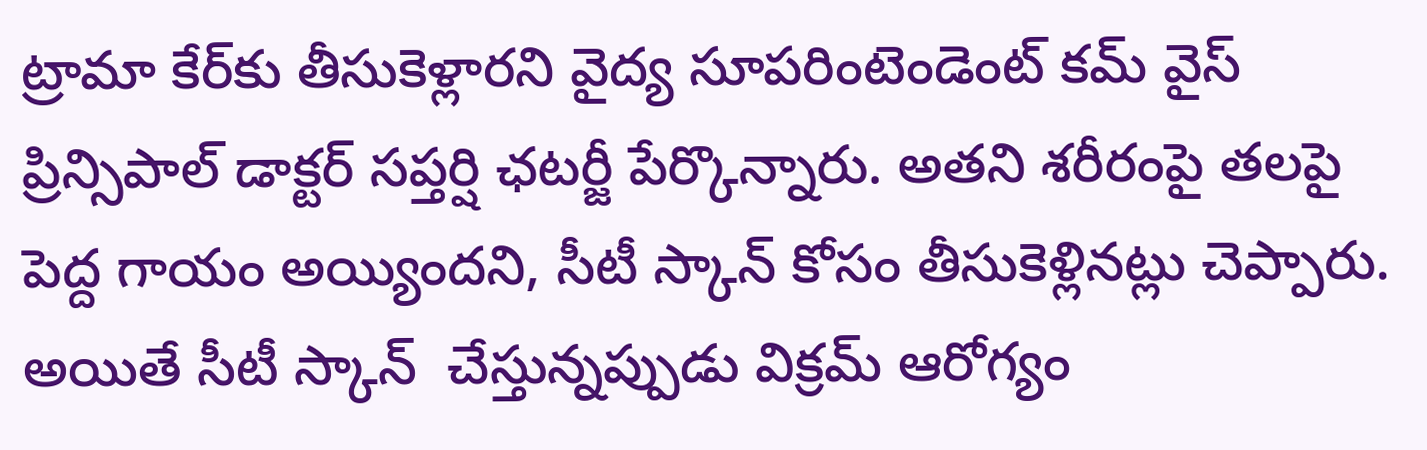ట్రామా కేర్‌కు తీసుకెళ్లారని వైద్య సూపరింటెండెంట్ కమ్ వైస్ ప్రిన్సిపాల్ డాక్టర్ సప్తర్షి ఛటర్జీ పేర్కొన్నారు. అతని శరీరంపై తలపై పెద్ద గాయం అయ్యిందని, సీటీ స్కాన్‌ కోసం తీసుకెళ్లినట్లు చెప్పారు. అయితే సీటీ స్కాన్  చేస్తున్నప్పుడు విక్రమ్ ఆరోగ్యం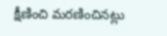క్షీణించి మరణించినట్లు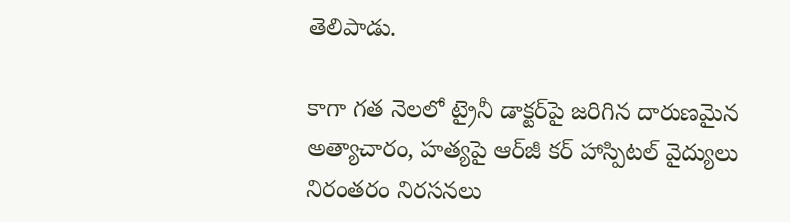తెలిపాడు.

కాగా గత నెలలో ట్రైనీ డాక్టర్‌పై జరిగిన దారుణమైన అత్యాచారం, హత్యపై ఆర్‌జీ కర్ హాస్పిటల్ వైద్యులు నిరంతరం నిరసనలు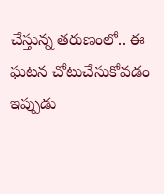చేస్తున్న తరుణంలో.. ఈ ఘటన చోటుచేసుకోవడం ఇప్పుడు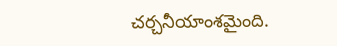చర్చనీయాంశమైంది.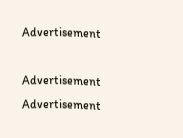Advertisement

Advertisement
Advertisement